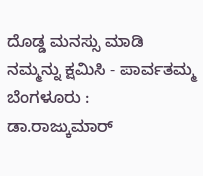ದೊಡ್ಡ ಮನಸ್ಸು ಮಾಡಿ ನಮ್ಮನ್ನು ಕ್ಷಮಿಸಿ - ಪಾರ್ವತಮ್ಮ
ಬೆಂಗಳೂರು : ಡಾ.ರಾಜ್ಕುಮಾರ್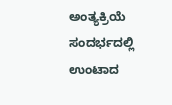ಅಂತ್ಯಕ್ರಿಯೆ ಸಂದರ್ಭದಲ್ಲಿ ಉಂಟಾದ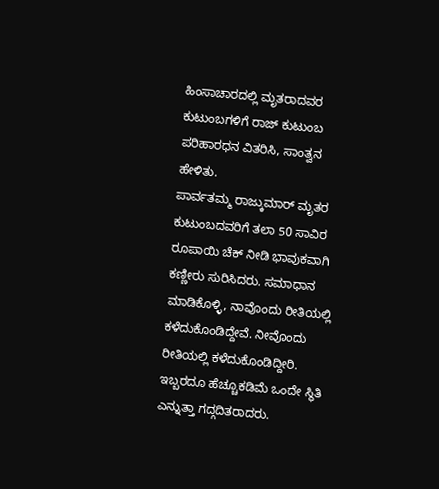ಹಿಂಸಾಚಾರದಲ್ಲಿ ಮೃತರಾದವರ ಕುಟುಂಬಗಳಿಗೆ ರಾಜ್ ಕುಟುಂಬ ಪರಿಹಾರಧನ ವಿತರಿಸಿ, ಸಾಂತ್ವನ ಹೇಳಿತು.
ಪಾರ್ವತಮ್ಮ ರಾಜ್ಕುಮಾರ್ ಮೃತರ ಕುಟುಂಬದವರಿಗೆ ತಲಾ 50 ಸಾವಿರ ರೂಪಾಯಿ ಚೆಕ್ ನೀಡಿ ಭಾವುಕವಾಗಿ ಕಣ್ಣೀರು ಸುರಿಸಿದರು. ಸಮಾಧಾನ ಮಾಡಿಕೊಳ್ಳಿ, ನಾವೊಂದು ರೀತಿಯಲ್ಲಿ ಕಳೆದುಕೊಂಡಿದ್ದೇವೆ. ನೀವೊಂದು ರೀತಿಯಲ್ಲಿ ಕಳೆದುಕೊಂಡಿದ್ದೀರಿ. ಇಬ್ಬರದೂ ಹೆಚ್ಚೂಕಡಿಮೆ ಒಂದೇ ಸ್ಥಿತಿ ಎನ್ನುತ್ತಾ ಗದ್ಗದಿತರಾದರು.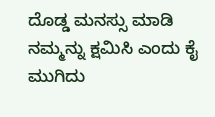ದೊಡ್ಡ ಮನಸ್ಸು ಮಾಡಿ ನಮ್ಮನ್ನು ಕ್ಷಮಿಸಿ ಎಂದು ಕೈ ಮುಗಿದು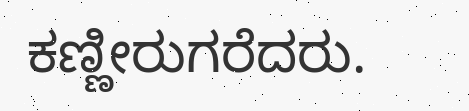ಕಣ್ಣೀರುಗರೆದರು.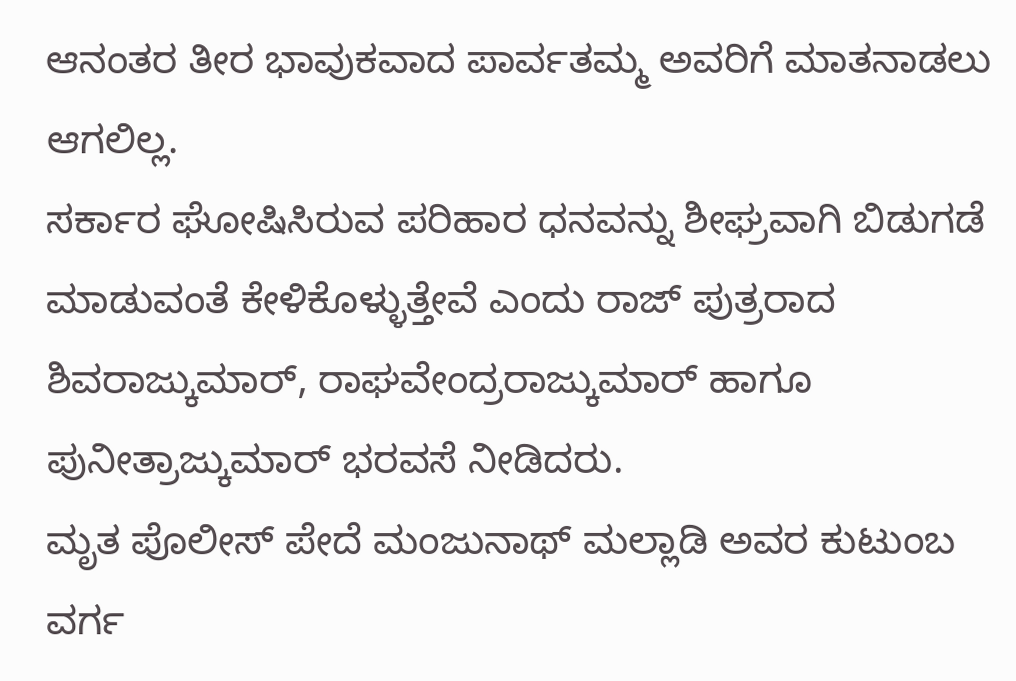ಆನಂತರ ತೀರ ಭಾವುಕವಾದ ಪಾರ್ವತಮ್ಮ ಅವರಿಗೆ ಮಾತನಾಡಲು ಆಗಲಿಲ್ಲ.
ಸರ್ಕಾರ ಘೋಷಿಸಿರುವ ಪರಿಹಾರ ಧನವನ್ನು ಶೀಘ್ರವಾಗಿ ಬಿಡುಗಡೆ ಮಾಡುವಂತೆ ಕೇಳಿಕೊಳ್ಳುತ್ತೇವೆ ಎಂದು ರಾಜ್ ಪುತ್ರರಾದ ಶಿವರಾಜ್ಕುಮಾರ್, ರಾಘವೇಂದ್ರರಾಜ್ಕುಮಾರ್ ಹಾಗೂ ಪುನೀತ್ರಾಜ್ಕುಮಾರ್ ಭರವಸೆ ನೀಡಿದರು.
ಮೃತ ಪೊಲೀಸ್ ಪೇದೆ ಮಂಜುನಾಥ್ ಮಲ್ಲಾಡಿ ಅವರ ಕುಟುಂಬ ವರ್ಗ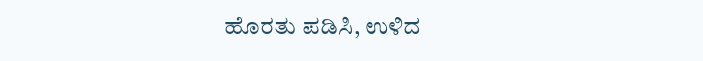ಹೊರತು ಪಡಿಸಿ, ಉಳಿದ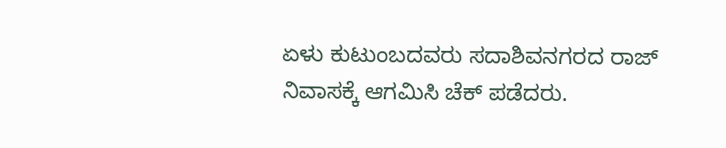ಏಳು ಕುಟುಂಬದವರು ಸದಾಶಿವನಗರದ ರಾಜ್ ನಿವಾಸಕ್ಕೆ ಆಗಮಿಸಿ ಚೆಕ್ ಪಡೆದರು.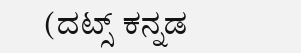(ದಟ್ಸ್ ಕನ್ನಡ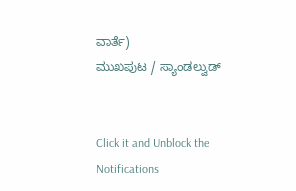ವಾರ್ತೆ)
ಮುಖಪುಟ / ಸ್ಯಾಂಡಲ್ವುಡ್


Click it and Unblock the Notifications